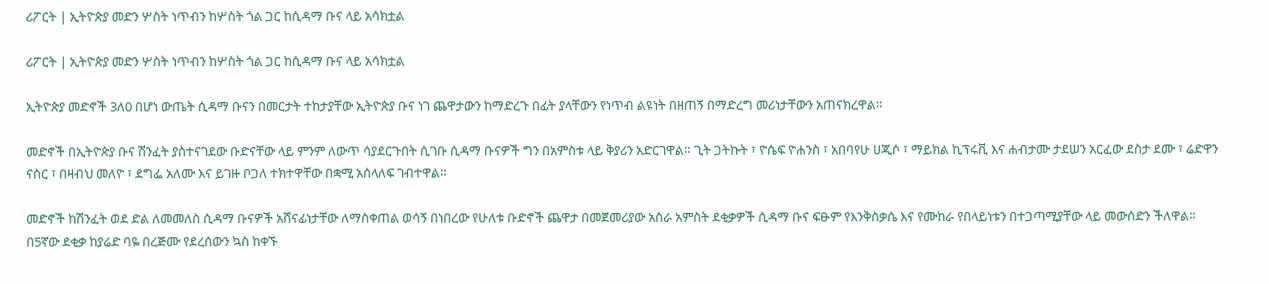ሪፖርት | ኢትዮጵያ መድን ሦስት ነጥብን ከሦስት ጎል ጋር ከሲዳማ ቡና ላይ አሳክቷል

ሪፖርት | ኢትዮጵያ መድን ሦስት ነጥብን ከሦስት ጎል ጋር ከሲዳማ ቡና ላይ አሳክቷል

ኢትዮጵያ መድኖች 3ለ0 በሆነ ውጤት ሲዳማ ቡናን በመርታት ተከታያቸው ኢትዮጵያ ቡና ነገ ጨዋታውን ከማድረጉ በፊት ያላቸውን የነጥብ ልዩነት በዘጠኝ በማድረግ መሪነታቸውን አጠናክረዋል።

መድኖች በኢትዮጵያ ቡና ሽንፈት ያስተናገደው ቡድናቸው ላይ ምንም ለውጥ ሳያደርጉበት ሲገቡ ሲዳማ ቡናዎች ግን በአምስቱ ላይ ቅያሪን አድርገዋል። ጊት ጋትኩት ፣ ዮሴፍ ዮሐንስ ፣ አበባየሁ ሀጂሶ ፣ ማይክል ኪፕሩቪ እና ሐብታሙ ታደሠን አርፈው ደስታ ደሙ ፣ ሬድዋን ናስር ፣ በዛብህ መለዮ ፣ ደግፌ አለሙ እና ይገዙ ቦጋለ ተክተዋቸው በቋሚ አሰላለፍ ገብተዋል።

መድኖች ከሽንፈት ወደ ድል ለመመለስ ሲዳማ ቡናዎች አሸናፊነታቸው ለማስቀጠል ወሳኝ በነበረው የሁለቱ ቡድኖች ጨዋታ በመጀመሪያው አስራ አምስት ደቂቃዎች ሲዳማ ቡና ፍፁም የእንቅስቃሴ እና የሙከራ የበላይነቱን በተጋጣሚያቸው ላይ መውሰድን ችለዋል። በ5ኛው ደቂቃ ከያሬድ ባዬ በረጅሙ የደረሰውን ኳስ ከቀኙ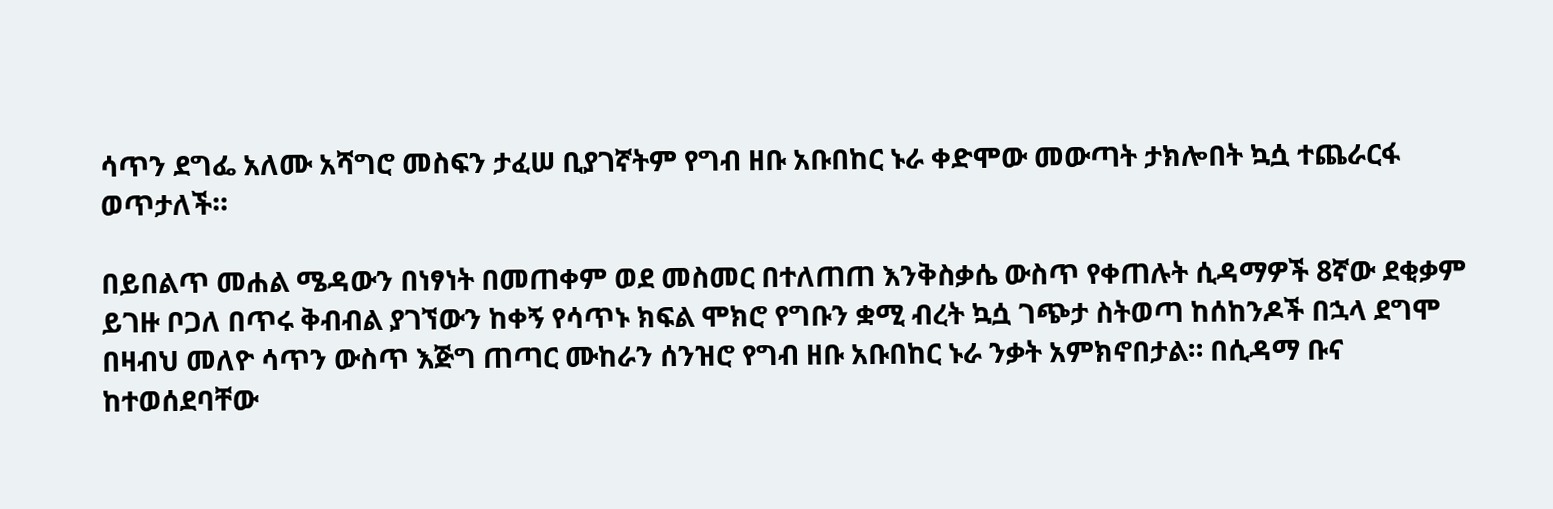ሳጥን ደግፌ አለሙ አሻግሮ መስፍን ታፈሠ ቢያገኛትም የግብ ዘቡ አቡበከር ኑራ ቀድሞው መውጣት ታክሎበት ኳሷ ተጨራርፋ ወጥታለች።

በይበልጥ መሐል ሜዳውን በነፃነት በመጠቀም ወደ መስመር በተለጠጠ እንቅስቃሴ ውስጥ የቀጠሉት ሲዳማዎች 8ኛው ደቂቃም ይገዙ ቦጋለ በጥሩ ቅብብል ያገኘውን ከቀኝ የሳጥኑ ክፍል ሞክሮ የግቡን ቋሚ ብረት ኳሷ ገጭታ ስትወጣ ከሰከንዶች በኋላ ደግሞ በዛብህ መለዮ ሳጥን ውስጥ እጅግ ጠጣር ሙከራን ሰንዝሮ የግብ ዘቡ አቡበከር ኑራ ንቃት አምክኖበታል። በሲዳማ ቡና ከተወሰደባቸው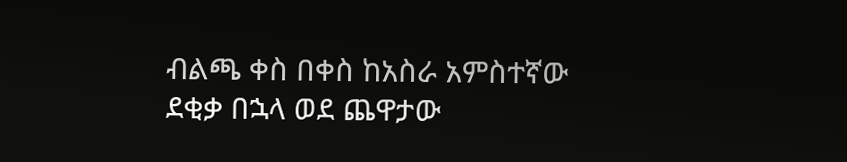ብልጫ ቀስ በቀስ ከአስራ አምስተኛው ደቂቃ በኋላ ወደ ጨዋታው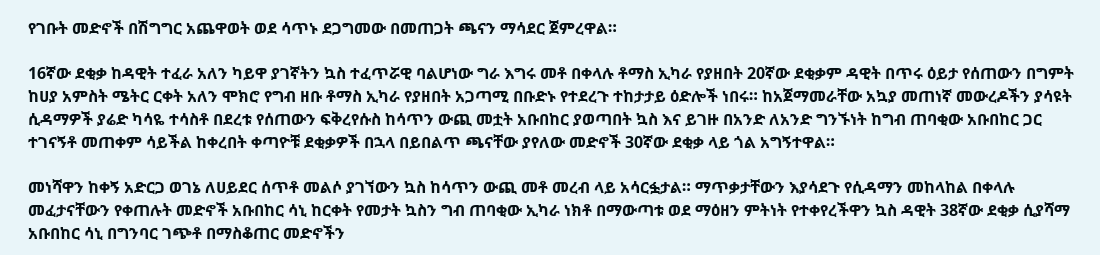የገቡት መድኖች በሽግግር አጨዋወት ወደ ሳጥኑ ደጋግመው በመጠጋት ጫናን ማሳደር ጀምረዋል።

16ኛው ደቂቃ ከዳዊት ተፈራ አለን ካይዋ ያገኛትን ኳስ ተፈጥሯዊ ባልሆነው ግራ እግሩ መቶ በቀላሉ ቶማስ ኢካራ የያዘበት 20ኛው ደቂቃም ዳዊት በጥሩ ዕይታ የሰጠውን በግምት ከሀያ አምስት ሜትር ርቀት አለን ሞክሮ የግብ ዘቡ ቶማስ ኢካራ የያዘበት አጋጣሚ በቡድኑ የተደረጉ ተከታታይ ዕድሎች ነበሩ። ከአጀማመራቸው አኳያ መጠነኛ መውረዶችን ያሳዩት ሲዳማዎች ያሬድ ካሳዬ ተሳስቶ በደረቱ የሰጠውን ፍቅረየሱስ ከሳጥን ውጪ መቷት አቡበከር ያወጣበት ኳስ እና ይገዙ በአንድ ለአንድ ግንኙነት ከግብ ጠባቂው አቡበከር ጋር ተገናኝቶ መጠቀም ሳይችል ከቀረበት ቀጣዮቹ ደቂቃዎች በኋላ በይበልጥ ጫናቸው ያየለው መድኖች 30ኛው ደቂቃ ላይ ጎል አግኝተዋል።

መነሻዋን ከቀኝ አድርጋ ወገኔ ለሀይደር ሰጥቶ መልሶ ያገኘውን ኳስ ከሳጥን ውጪ መቶ መረብ ላይ አሳርፏታል። ማጥቃታቸውን እያሳደጉ የሲዳማን መከላከል በቀላሉ መፈታናቸውን የቀጠሉት መድኖች አቡበከር ሳኒ ከርቀት የመታት ኳስን ግብ ጠባቂው ኢካራ ነክቶ በማውጣቱ ወደ ማዕዘን ምትነት የተቀየረችዋን ኳስ ዳዊት 38ኛው ደቂቃ ሲያሻማ አቡበከር ሳኒ በግንባር ገጭቶ በማስቆጠር መድኖችን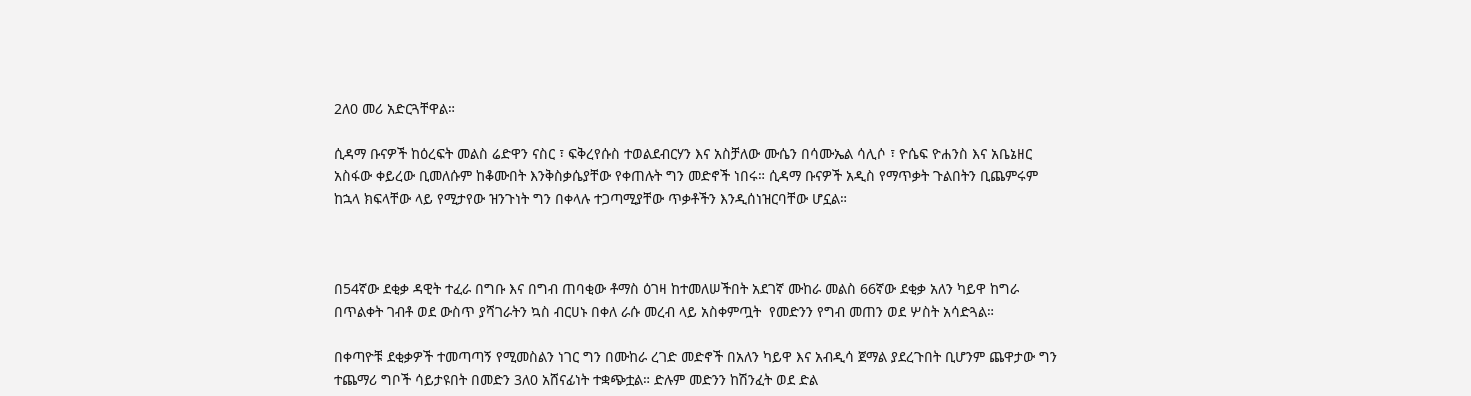2ለ0 መሪ አድርጓቸዋል።

ሲዳማ ቡናዎች ከዕረፍት መልስ ሬድዋን ናስር ፣ ፍቅረየሱስ ተወልደብርሃን እና አስቻለው ሙሴን በሳሙኤል ሳሊሶ ፣ ዮሴፍ ዮሐንስ እና አቤኔዘር አስፋው ቀይረው ቢመለሱም ከቆሙበት እንቅስቃሴያቸው የቀጠሉት ግን መድኖች ነበሩ። ሲዳማ ቡናዎች አዲስ የማጥቃት ጉልበትን ቢጨምሩም ከኋላ ክፍላቸው ላይ የሚታየው ዝንጉነት ግን በቀላሉ ተጋጣሚያቸው ጥቃቶችን እንዲሰነዝርባቸው ሆኗል።



በ54ኛው ደቂቃ ዳዊት ተፈራ በግቡ እና በግብ ጠባቂው ቶማስ ዕገዛ ከተመለሠችበት አደገኛ ሙከራ መልስ 66ኛው ደቂቃ አለን ካይዋ ከግራ በጥልቀት ገብቶ ወደ ውስጥ ያሻገራትን ኳስ ብርሀኑ በቀለ ራሱ መረብ ላይ አስቀምጧት  የመድንን የግብ መጠን ወደ ሦስት አሳድጓል።

በቀጣዮቹ ደቂቃዎች ተመጣጣኝ የሚመስልን ነገር ግን በሙከራ ረገድ መድኖች በአለን ካይዋ እና አብዲሳ ጀማል ያደረጉበት ቢሆንም ጨዋታው ግን ተጨማሪ ግቦች ሳይታዩበት በመድን 3ለ0 አሸናፊነት ተቋጭቷል። ድሉም መድንን ከሽንፈት ወደ ድል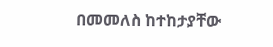በመመለስ ከተከታያቸው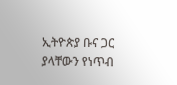ኢትዮጵያ ቡና ጋር ያላቸውን የነጥብ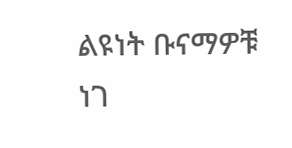ልዩነት ቡናማዎቹ ነገ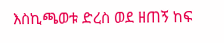እስኪጫወቱ ድረስ ወደ ዘጠኝ ከፍ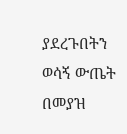ያደረጉበትን ወሳኝ ውጤት በመያዝ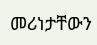መሪነታቸውን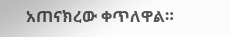አጠናክረው ቀጥለዋል።